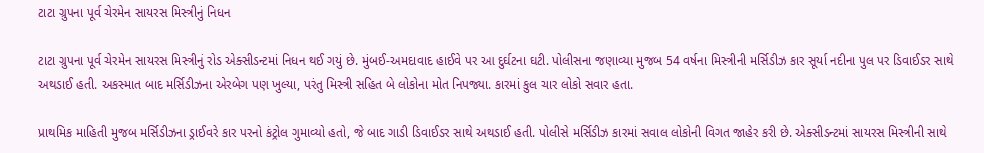ટાટા ગ્રુપના પૂર્વ ચેરમેન સાયરસ મિસ્ત્રીનું નિધન

ટાટા ગ્રુપના પૂર્વ ચેરમેન સાયરસ મિસ્ત્રીનું રોડ એક્સીડન્ટમાં નિધન થઈ ગયું છે. મુંબઈ-અમદાવાદ હાઈવે પર આ દુર્ઘટના ઘટી. પોલીસના જણાવ્યા મુજબ 54 વર્ષના મિસ્ત્રીની મર્સિડીઝ કાર સૂર્યા નદીના પુલ પર ડિવાઈડર સાથે અથડાઈ હતી. અકસ્માત બાદ મર્સિડીઝના એરબેગ પણ ખુલ્યા, પરંતુ મિસ્ત્રી સહિત બે લોકોના મોત નિપજ્યા. કારમાં કુલ ચાર લોકો સવાર હતા.

પ્રાથમિક માહિતી મુજબ મર્સિડીઝના ડ્રાઈવરે કાર પરનો કંટ્રોલ ગુમાવ્યો હતો, જે બાદ ગાડી ડિવાઈડર સાથે અથડાઈ હતી. પોલીસે મર્સિડીઝ કારમાં સવાલ લોકોની વિગત જાહેર કરી છે. એક્સીડન્ટમાં સાયરસ મિસ્ત્રીની સાથે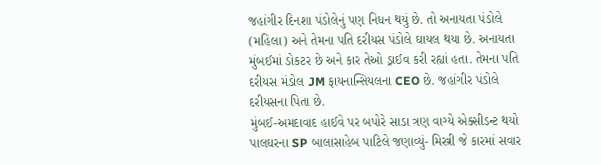જહાંગીર દિનશા પંડોલેનું પણ નિધન થયું છે. તો અનાયતા પંડોલે (મહિલા) અને તેમના પતિ દરીયસ પંડોલે ઘાયલ થયા છે. અનાયતા મુંબઈમાં ડોકટર છે અને કાર તેઓ ડ્રાઈવ કરી રહ્યાં હતા. તેમના પતિ દરીયસ મંડોલ JM ફાયનાન્સિયલના CEO છે. જહાંગીર પંડોલે દરીયસના પિતા છે.
મુંબઈ-અમદાવાદ હાઈવે પર બપોરે સાડા ત્રણ વાગ્યે એક્સીડન્ટ થયો
પાલઘરના SP બાલાસાહેબ પાટિલે જણાવ્યું- મિસ્ત્રી જે કારમાં સવાર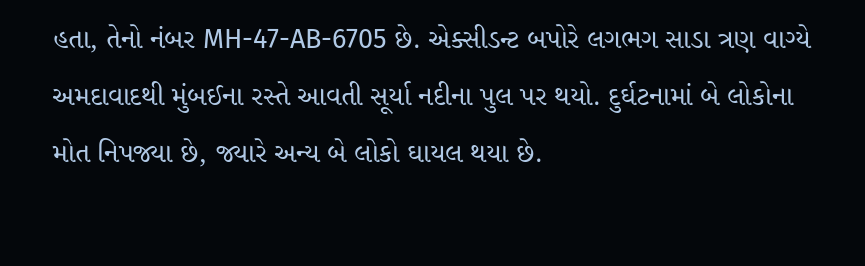હતા, તેનો નંબર MH-47-AB-6705 છે. એક્સીડન્ટ બપોરે લગભગ સાડા ત્રણ વાગ્યે અમદાવાદથી મુંબઈના રસ્તે આવતી સૂર્યા નદીના પુલ પર થયો. દુર્ઘટનામાં બે લોકોના મોત નિપજ્યા છે, જ્યારે અન્ય બે લોકો ઘાયલ થયા છે.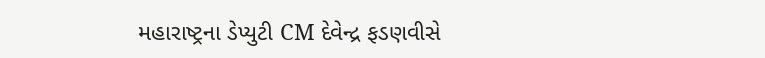મહારાષ્ટ્રના ડેપ્યુટી CM દેવેન્દ્ર ફડણવીસે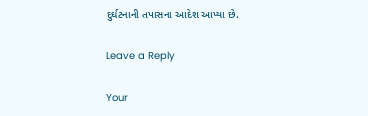દુર્ઘટનાની તપાસના આદેશ આપ્યા છે.

Leave a Reply

Your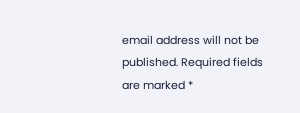email address will not be published. Required fields are marked *